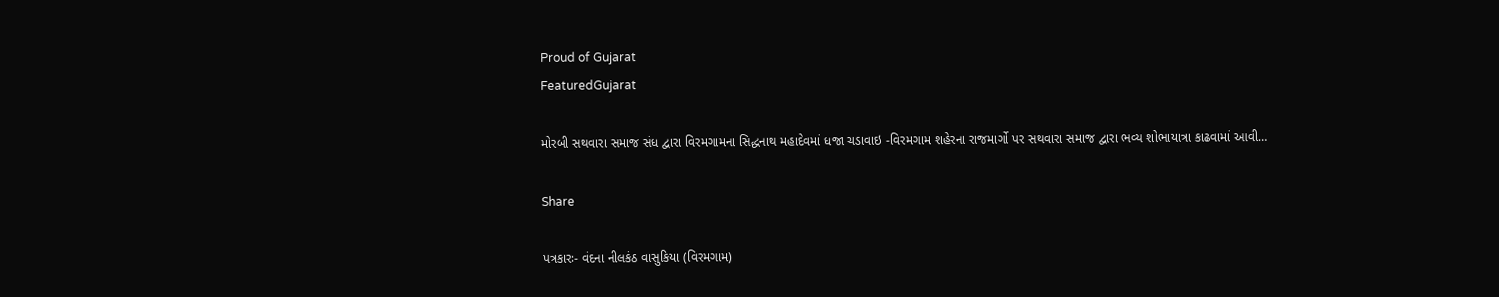Proud of Gujarat
FeaturedGujarat

મોરબી સથવારા સમાજ સંધ દ્વારા વિરમગામના સિદ્ધનાથ મહાદેવમાં ધજા ચડાવાઇ -વિરમગામ શહેરના રાજમાર્ગો પર સથવારા સમાજ દ્વારા ભવ્ય શોભાયાત્રા કાઢવામાં આવી…

Share

પત્રકારઃ- વંદના નીલકંઠ વાસુકિયા (વિરમગામ)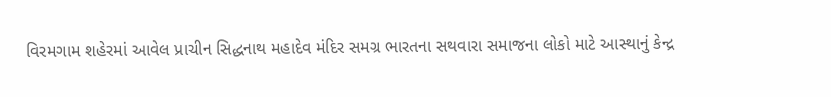વિરમગામ શહેરમાં આવેલ પ્રાચીન સિદ્ધનાથ મહાદેવ મંદિર સમગ્ર ભારતના સથવારા સમાજના લોકો માટે આસ્થાનું કેન્દ્ર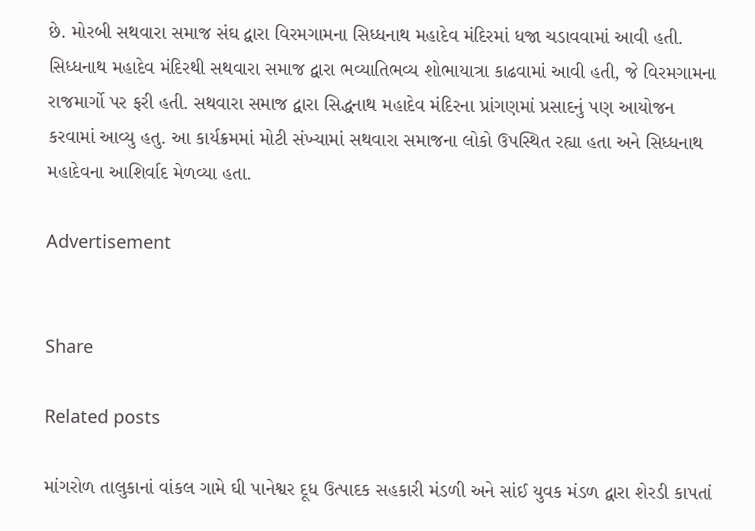છે. મોરબી સથવારા સમાજ સંઘ દ્વારા વિરમગામના સિધ્ધનાથ મહાદેવ મંદિરમાં ધજા ચડાવવામાં આવી હતી. સિધ્ધનાથ મહાદેવ મંદિરથી સથવારા સમાજ દ્વારા ભવ્યાતિભવ્ય શોભાયાત્રા કાઢવામાં આવી હતી, જે વિરમગામના રાજમાર્ગો પર ફરી હતી. સથવારા સમાજ દ્વારા સિદ્ધનાથ મહાદેવ મંદિરના પ્રાંગણમાં પ્રસાદનું પણ આયોજન કરવામાં આવ્યુ હતુ. આ કાર્યક્રમમાં મોટી સંખ્યામાં સથવારા સમાજના લોકો ઉપસ્થિત રહ્યા હતા અને સિધ્ધનાથ મહાદેવના આશિર્વાદ મેળવ્યા હતા.

Advertisement


Share

Related posts

માંગરોળ તાલુકાનાં વાંકલ ગામે ઘી પાનેશ્વર દૂધ ઉત્પાદક સહકારી મંડળી અને સાંઈ યુવક મંડળ દ્વારા શેરડી કાપતાં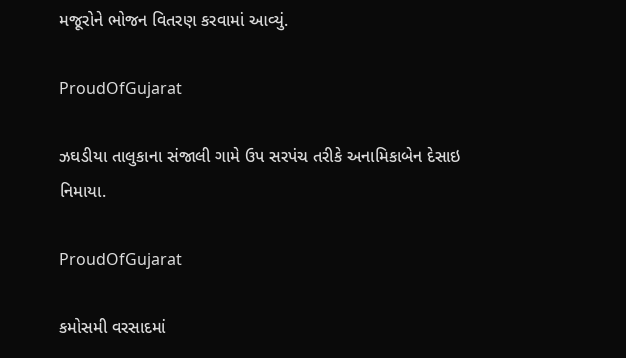મજૂરોને ભોજન વિતરણ કરવામાં આવ્યું.

ProudOfGujarat

ઝઘડીયા તાલુકાના સંજાલી ગામે ઉપ સરપંચ તરીકે અનામિકાબેન દેસાઇ નિમાયા.

ProudOfGujarat

કમોસમી વરસાદમાં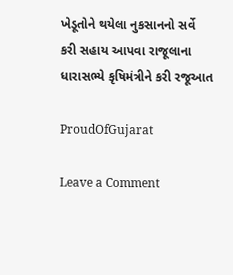ખેડૂતોને થયેલા નુકસાનનો સર્વે કરી સહાય આપવા રાજૂલાના ધારાસભ્યે કૃષિમંત્રીને કરી રજૂઆત

ProudOfGujarat

Leave a Comment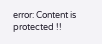error: Content is protected !!